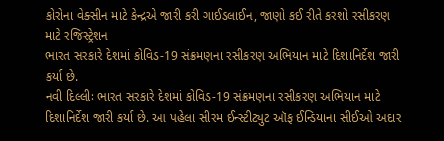કોરોના વેક્સીન માટે કેન્દ્રએ જારી કરી ગાઈડલાઈન, જાણો કઈ રીતે કરશો રસીકરણ માટે રજિસ્ટ્રેશન
ભારત સરકારે દેશમાં કોવિડ-19 સંક્રમણના રસીકરણ અભિયાન માટે દિશાનિર્દેશ જારી કર્યા છે.
નવી દિલ્લીઃ ભારત સરકારે દેશમાં કોવિડ-19 સંક્રમણના રસીકરણ અભિયાન માટે દિશાનિર્દેશ જારી કર્યા છે. આ પહેલા સીરમ ઈન્સ્ટીટ્યુટ ઑફ ઈન્ડિયાના સીઈઓ અદાર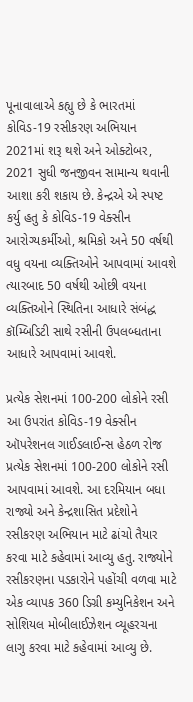પૂનાવાલાએ કહ્યુ છે કે ભારતમાં કોવિડ-19 રસીકરણ અભિયાન 2021માં શરૂ થશે અને ઓક્ટોબર, 2021 સુધી જનજીવન સામાન્ય થવાની આશા કરી શકાય છે. કેન્દ્રએ એ સ્પષ્ટ કર્યુ હતુ કે કોવિડ-19 વેક્સીન આરોગ્યકર્મીઓ, શ્રમિકો અને 50 વર્ષથી વધુ વયના વ્યક્તિઓને આપવામાં આવશે ત્યારબાદ 50 વર્ષથી ઓછી વયના વ્યક્તિઓને સ્થિતિના આધારે સંબંદ્ધ કૉમ્બિડિટી સાથે રસીની ઉપલબ્ધતાના આધારે આપવામાં આવશે.

પ્રત્યેક સેશનમાં 100-200 લોકોને રસી
આ ઉપરાંત કોવિડ-19 વેક્સીન ઑપરેશનલ ગાઈડલાઈન્સ હેઠળ રોજ પ્રત્યેક સેશનમાં 100-200 લોકોને રસી આપવામાં આવશે. આ દરમિયાન બધા રાજ્યો અને કેન્દ્રશાસિત પ્રદેશોને રસીકરણ અભિયાન માટે ઢાંચો તૈયાર કરવા માટે કહેવામાં આવ્યુ હતુ. રાજ્યોને રસીકરણના પડકારોને પહોંચી વળવા માટે એક વ્યાપક 360 ડિગ્રી કમ્યુનિકેશન અને સોશિયલ મોબીલાઈઝેશન વ્યૂહરચના લાગુ કરવા માટે કહેવામાં આવ્યુ છે.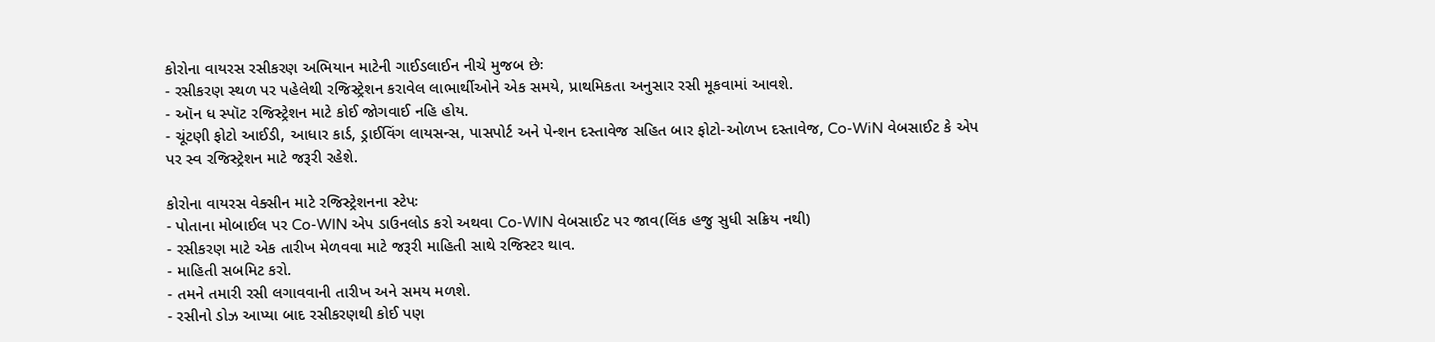કોરોના વાયરસ રસીકરણ અભિયાન માટેની ગાઈડલાઈન નીચે મુજબ છેઃ
- રસીકરણ સ્થળ પર પહેલેથી રજિસ્ટ્રેશન કરાવેલ લાભાર્થીઓને એક સમયે, પ્રાથમિકતા અનુસાર રસી મૂકવામાં આવશે.
- ઑન ધ સ્પૉટ રજિસ્ટ્રેશન માટે કોઈ જોગવાઈ નહિ હોય.
- ચૂંટણી ફોટો આઈડી, આધાર કાર્ડ, ડ્રાઈવિંગ લાયસન્સ, પાસપોર્ટ અને પેન્શન દસ્તાવેજ સહિત બાર ફોટો-ઓળખ દસ્તાવેજ, Co-WiN વેબસાઈટ કે એપ પર સ્વ રજિસ્ટ્રેશન માટે જરૂરી રહેશે.

કોરોના વાયરસ વેક્સીન માટે રજિસ્ટ્રેશનના સ્ટેપઃ
- પોતાના મોબાઈલ પર Co-WIN એપ ડાઉનલોડ કરો અથવા Co-WIN વેબસાઈટ પર જાવ(લિંક હજુ સુધી સક્રિય નથી)
- રસીકરણ માટે એક તારીખ મેળવવા માટે જરૂરી માહિતી સાથે રજિસ્ટર થાવ.
- માહિતી સબમિટ કરો.
- તમને તમારી રસી લગાવવાની તારીખ અને સમય મળશે.
- રસીનો ડોઝ આપ્યા બાદ રસીકરણથી કોઈ પણ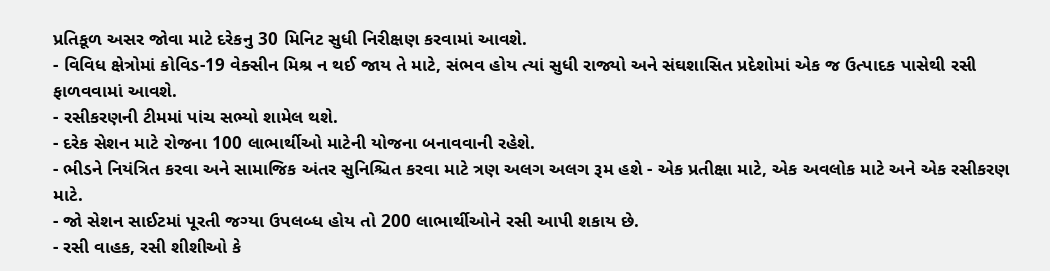પ્રતિકૂળ અસર જોવા માટે દરેકનુ 30 મિનિટ સુધી નિરીક્ષણ કરવામાં આવશે.
- વિવિધ ક્ષેત્રોમાં કોવિડ-19 વેક્સીન મિશ્ર ન થઈ જાય તે માટે, સંભવ હોય ત્યાં સુધી રાજ્યો અને સંઘશાસિત પ્રદેશોમાં એક જ ઉત્પાદક પાસેથી રસી ફાળવવામાં આવશે.
- રસીકરણની ટીમમાં પાંચ સભ્યો શામેલ થશે.
- દરેક સેશન માટે રોજના 100 લાભાર્થીઓ માટેની યોજના બનાવવાની રહેશે.
- ભીડને નિયંત્રિત કરવા અને સામાજિક અંતર સુનિશ્ચિત કરવા માટે ત્રણ અલગ અલગ રૂમ હશે - એક પ્રતીક્ષા માટે, એક અવલોક માટે અને એક રસીકરણ માટે.
- જો સેશન સાઈટમાં પૂરતી જગ્યા ઉપલબ્ધ હોય તો 200 લાભાર્થીઓને રસી આપી શકાય છે.
- રસી વાહક, રસી શીશીઓ કે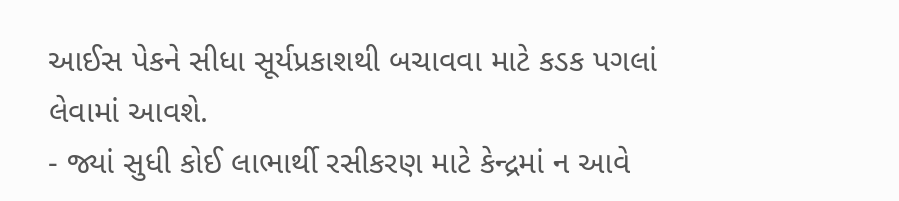આઈસ પેકને સીધા સૂર્યપ્રકાશથી બચાવવા માટે કડક પગલાં લેવામાં આવશે.
- જ્યાં સુધી કોઈ લાભાર્થી રસીકરણ માટે કેન્દ્રમાં ન આવે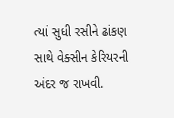ત્યાં સુધી રસીને ઢાંકણ સાથે વેક્સીન કેરિયરની અંદર જ રાખવી.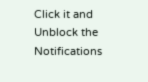Click it and Unblock the Notifications